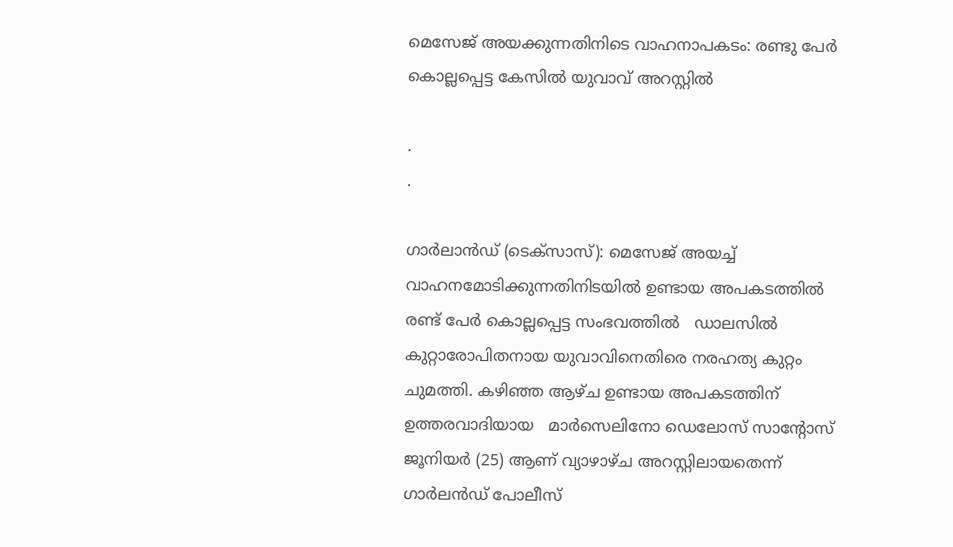മെസേജ്‌ അയക്കുന്നതിനിടെ വാഹനാപകടം: രണ്ടു പേർ കൊല്ലപ്പെട്ട കേസിൽ യുവാവ് അറസ്റ്റിൽ

.
.

ഗാർലാൻഡ് (ടെക്സാസ്): മെസേജ്‌ അയച്ച് വാഹനമോടിക്കുന്നതിനിടയിൽ ഉണ്ടായ അപകടത്തിൽ രണ്ട് പേർ കൊല്ലപ്പെട്ട സംഭവത്തിൽ   ഡാലസിൽ കുറ്റാരോപിതനായ യുവാവിനെതിരെ നരഹത്യ കുറ്റം ചുമത്തി. കഴിഞ്ഞ ആഴ്ച ഉണ്ടായ അപകടത്തിന്‌ ഉത്തരവാദിയായ   മാർസെലിനോ ഡെലോസ് സാന്റോസ് ജൂനിയർ (25) ആണ് വ്യാഴാഴ്ച അറസ്റ്റിലായതെന്ന് ഗാർലൻഡ് പോലീസ്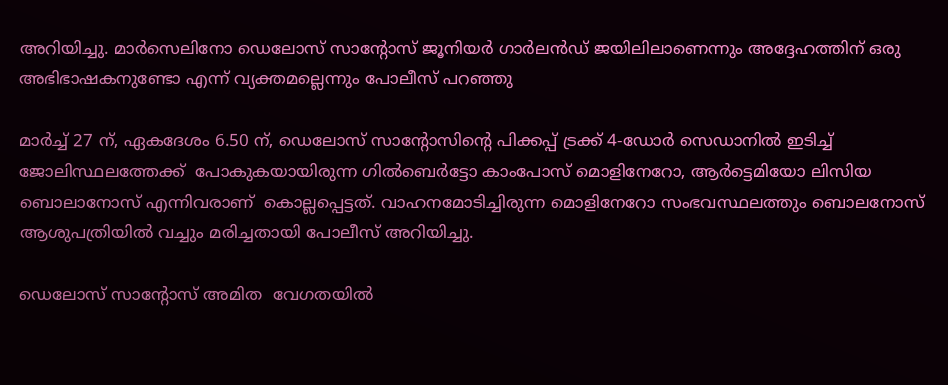അറിയിച്ചു. മാർസെലിനോ ഡെലോസ് സാന്റോസ് ജൂനിയർ ഗാർലൻഡ് ജയിലിലാണെന്നും അദ്ദേഹത്തിന് ഒരു അഭിഭാഷകനുണ്ടോ എന്ന് വ്യക്തമല്ലെന്നും പോലീസ് പറഞ്ഞു

മാർച്ച് 27 ന്, ഏകദേശം 6.50 ന്, ഡെലോസ് സാന്റോസിന്റെ പിക്കപ്പ് ട്രക്ക് 4-ഡോർ സെഡാനിൽ ഇടിച്ച് ജോലിസ്ഥലത്തേക്ക്  പോകുകയായിരുന്ന ഗിൽബെർട്ടോ കാംപോസ് മൊളിനേറോ, ആർട്ടെമിയോ ലിസിയ ബൊലാനോസ്‌ എന്നിവരാണ്  കൊല്ലപ്പെട്ടത്. വാഹനമോടിച്ചിരുന്ന മൊളിനേറോ സംഭവസ്ഥലത്തും ബൊലനോസ് ആശുപത്രിയിൽ വച്ചും മരിച്ചതായി പോലീസ് അറിയിച്ചു.

ഡെലോസ് സാന്റോസ് അമിത  വേഗതയിൽ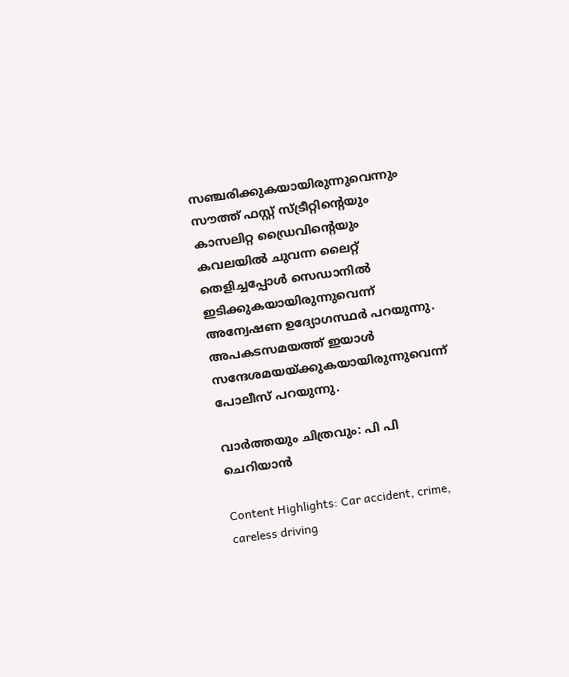സഞ്ചരിക്കുകയായിരുന്നുവെന്നും സൗത്ത് ഫസ്റ്റ് സ്ട്രീറ്റിന്റെയും കാസലിറ്റ ഡ്രൈവിന്റെയും കവലയിൽ ചുവന്ന ലൈറ്റ് തെളിച്ചപ്പോൾ സെഡാനിൽ ഇടിക്കുകയായിരുന്നുവെന്ന് അന്വേഷണ ഉദ്യോഗസ്ഥർ പറയുന്നു. അപകടസമയത്ത് ഇയാൾ സന്ദേശമയയ്‌ക്കുകയായിരുന്നുവെന്ന് പോലീസ് പറയുന്നു.

വാർത്തയും ചിത്രവും: പി പി ചെറിയാൻ

Content Highlights: Car accident, crime, careless driving